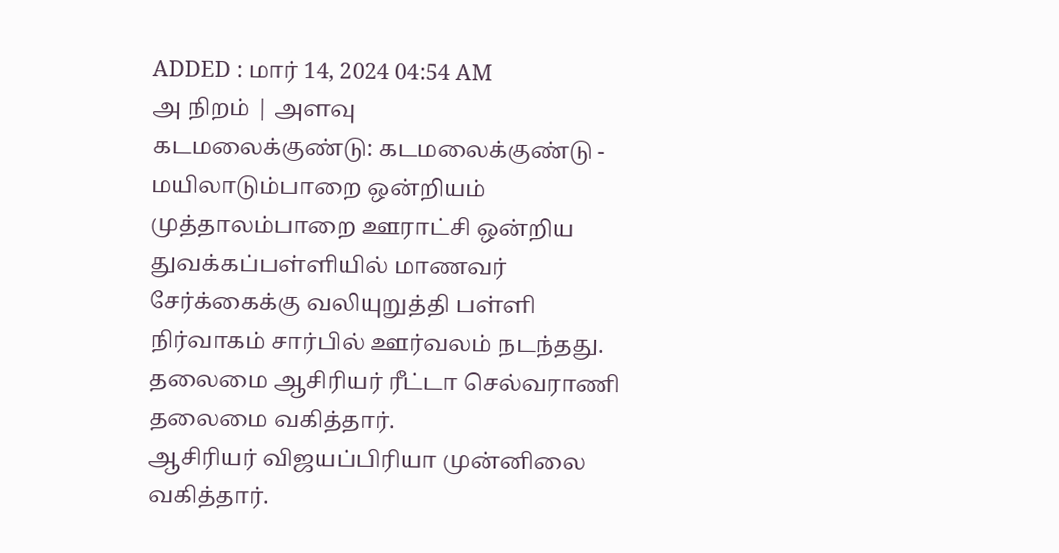ADDED : மார் 14, 2024 04:54 AM
அ நிறம் | அளவு
கடமலைக்குண்டு: கடமலைக்குண்டு - மயிலாடும்பாறை ஒன்றியம் முத்தாலம்பாறை ஊராட்சி ஒன்றிய துவக்கப்பள்ளியில் மாணவர் சேர்க்கைக்கு வலியுறுத்தி பள்ளி நிர்வாகம் சார்பில் ஊர்வலம் நடந்தது. தலைமை ஆசிரியர் ரீட்டா செல்வராணி தலைமை வகித்தார்.
ஆசிரியர் விஜயப்பிரியா முன்னிலை வகித்தார்.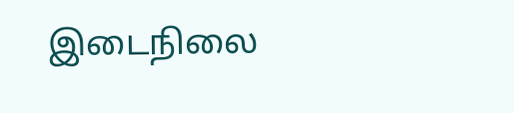இடைநிலை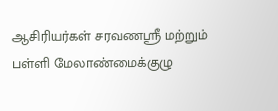ஆசிரியர்கள் சரவணஸ்ரீ மற்றும் பள்ளி மேலாண்மைக்குழு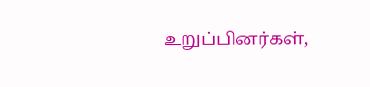உறுப்பினர்கள்,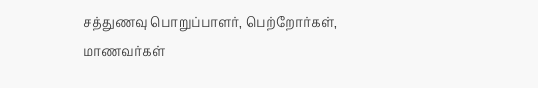சத்துணவு பொறுப்பாளர், பெற்றோர்கள், மாணவர்கள்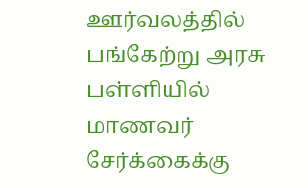ஊர்வலத்தில் பங்கேற்று அரசு பள்ளியில் மாணவர் சேர்க்கைக்கு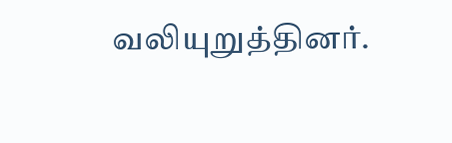வலியுறுத்தினர்.